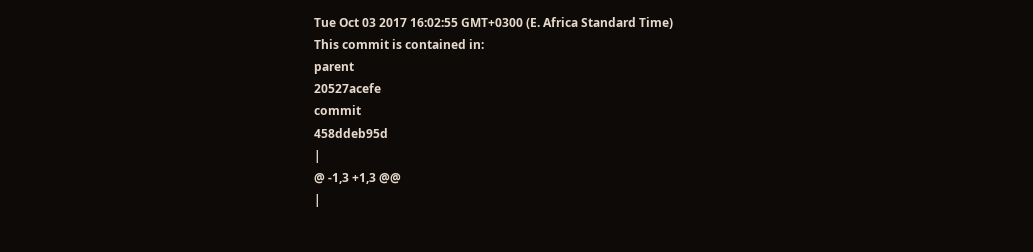Tue Oct 03 2017 16:02:55 GMT+0300 (E. Africa Standard Time)
This commit is contained in:
parent
20527acefe
commit
458ddeb95d
|
@ -1,3 +1,3 @@
|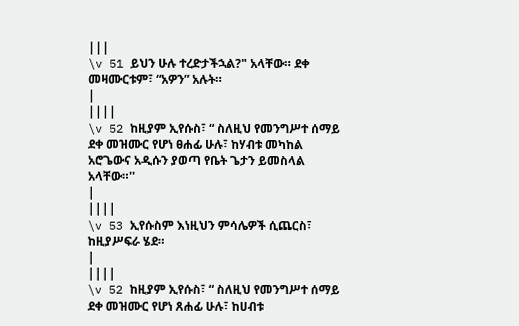|||
\v 51 ይህን ሁሉ ተረድታችኋል?" አላቸው። ደቀ መዛሙርቱም፣ “አዎን” አሉት።
|
||||
\v 52 ከዚያም ኢየሱስ፣ “ ስለዚህ የመንግሥተ ሰማይ ደቀ መዝሙር የሆነ ፀሐፊ ሁሉ፣ ከሃብቱ መካከል አሮጌውና አዲሱን ያወጣ የቤት ጌታን ይመስላል አላቸው።''
|
||||
\v 53 ኢየሱስም እነዚህን ምሳሌዎች ሲጨርስ፣ ከዚያሥፍራ ሄደ።
|
||||
\v 52 ከዚያም ኢየሱስ፣ “ ስለዚህ የመንግሥተ ሰማይ ደቀ መዝሙር የሆነ ጸሐፊ ሁሉ፣ ከሀብቱ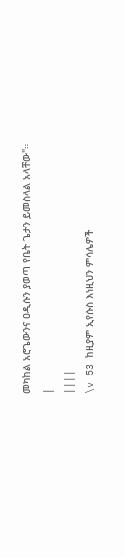መካከል አሮጌውንና ዐዲሱን ያወጣ የቤት ጌታን ይመስላል አላቸው"።
|
||||
\v 53 ከዚያም ኢየሱስ እነዚህን ምሳሌዎች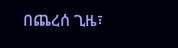በጨረሰ ጊዜ፣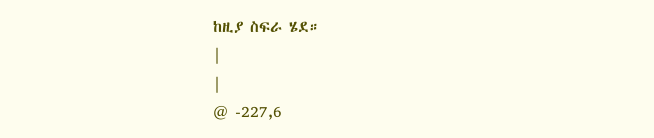ከዚያ ስፍራ ሄደ።
|
|
@ -227,6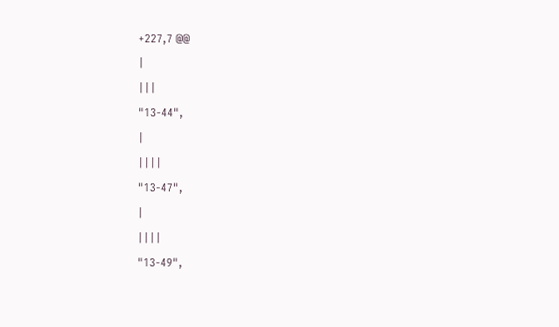+227,7 @@
|
|||
"13-44",
|
||||
"13-47",
|
||||
"13-49",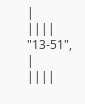|
||||
"13-51",
|
||||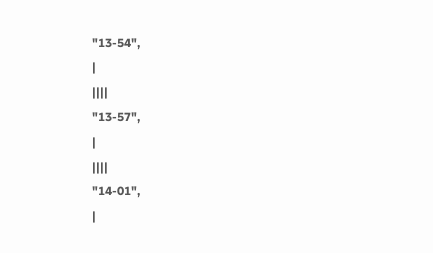"13-54",
|
||||
"13-57",
|
||||
"14-01",
|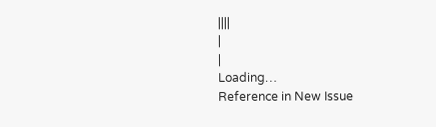||||
|
|
Loading…
Reference in New Issue